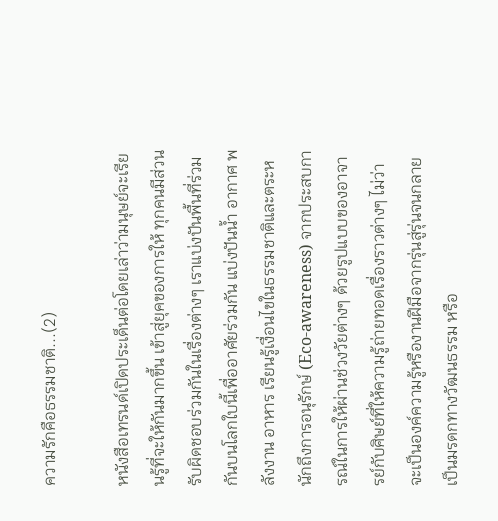ความรักคือธรรมชาติ...(2)

หนังสือเทรนด์เปิดประเด็นต่อโดยเล่าว่ามนุษย์จะเรียนรู้ที่จะให้กันมากขึ้น เข้าสู่ยุคของการให้ ทุกคนมีส่วนรับผิดชอบร่วมกันในเรื่องต่างๆ เราแบ่งปันพื้นที่ร่วมกันบนโลกใบนี้เพื่ออาศัยร่วมกัน แบ่งปันน้ำ อากาศ พลังงาน อาหาร เรียนรู้เงื่อนไขในธรรมชาติและตระหนักถึงการอนุรักษ์ (Eco-awareness) จากประสบการณ์ในการให้ผ่านช่วงวัยต่างๆ ด้วยรูปแบบของอาจารย์กับศิษย์ที่ให้ความรู้ถ่ายทอดเรื่องราวต่างๆ ไม่ว่าจะเป็นองค์ความรู้หรืองานฝีมือจากรุ่นสู่รุ่นจนกลายเป็นมรดกทางวัฒนธรรม หรือ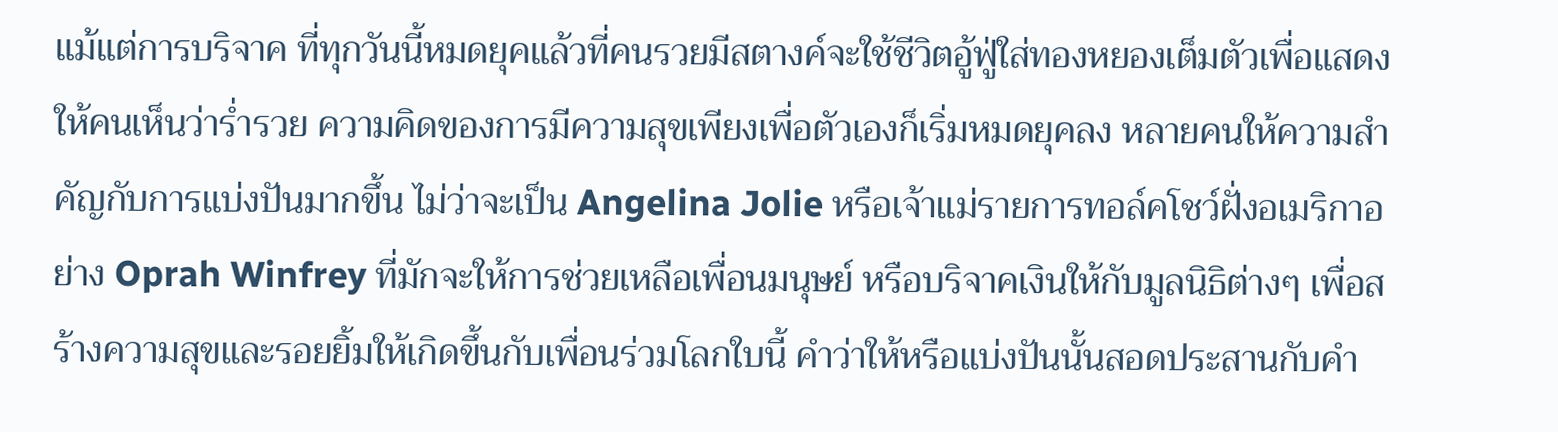แม้แต่การบริจาค ที่ทุกวันนี้หมดยุคแล้วที่คนรวยมีสตางค์จะใช้ชีวิตอู้ฟู่ใส่ทองหยองเต็มตัวเพื่อแสดงให้คนเห็นว่าร่ำรวย ความคิดของการมีความสุขเพียงเพื่อตัวเองก็เริ่มหมดยุคลง หลายคนให้ความสำคัญกับการแบ่งปันมากขึ้น ไม่ว่าจะเป็น Angelina Jolie หรือเจ้าแม่รายการทอล์คโชว์ฝั่งอเมริกาอย่าง Oprah Winfrey ที่มักจะให้การช่วยเหลือเพื่อนมนุษย์ หรือบริจาคเงินให้กับมูลนิธิต่างๆ เพื่อสร้างความสุขและรอยยิ้มให้เกิดขึ้นกับเพื่อนร่วมโลกใบนี้ คำว่าให้หรือแบ่งปันนั้นสอดประสานกับคำ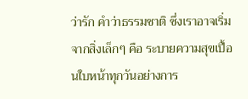ว่ารัก คำว่าธรรมชาติ ซึ่งเราอาจเริ่มจากสิ่งเล็กๆ คือ ระบายความสุขเปื้อนใบหน้าทุกวันอย่างการ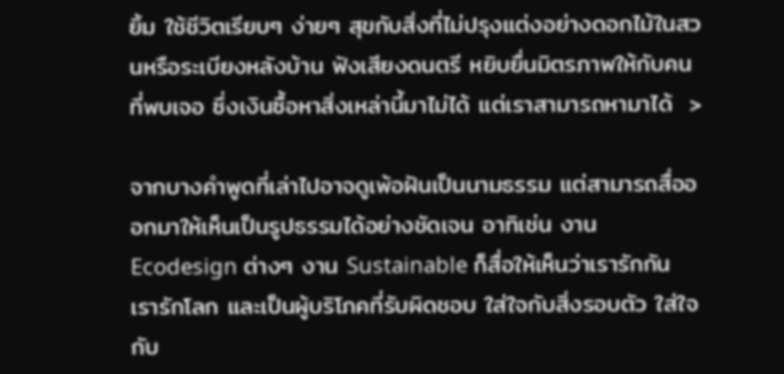ยิ้ม ใช้ชีวิตเรียบๆ ง่ายๆ สุขกับสิ่งที่ไม่ปรุงแต่งอย่างดอกไม้ในสวนหรือระเบียงหลังบ้าน ฟังเสียงดนตรี หยิบยื่นมิตรภาพให้กับคนที่พบเจอ ซึ่งเงินซื้อหาสิ่งเหล่านี้มาไม่ได้ แต่เราสามารถหามาได้  >

จากบางคำพูดที่เล่าไปอาจดูเพ้อฝันเป็นนามธรรม แต่สามารถสื่อออกมาให้เห็นเป็นรูปธรรมได้อย่างชัดเจน อาทิเช่น งาน Ecodesign ต่างๆ งาน Sustainable ก็สื่อให้เห็นว่าเรารักกัน เรารักโลก และเป็นผู้บริโภคที่รับผิดชอบ ใส่ใจกับสิ่งรอบตัว ใส่ใจกับ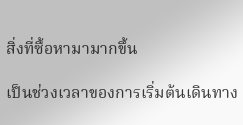สิ่งที่ซื้อหามามากขึ้น

เป็นช่วงเวลาของการเริ่มต้นเดินทาง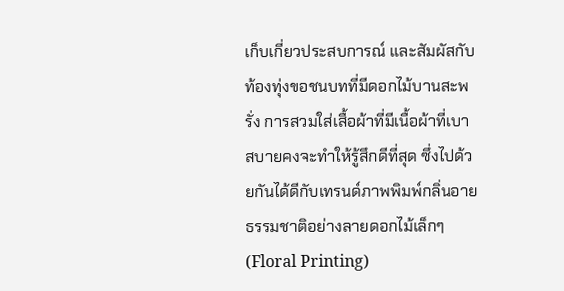เก็บเกี่ยวประสบการณ์ และสัมผัสกับท้องทุ่งขอชนบทที่มีดอกไม้บานสะพรั่ง การสวมใส่เสื้อผ้าที่มีเนื้อผ้าที่เบาสบายคงจะทำให้รู้สึกดีที่สุด ซึ่งไปด้วยกันได้ดีกับเทรนด์ภาพพิมพ์กลิ่นอายธรรมชาติอย่างลายดอกไม้เล็กๆ (Floral Printing)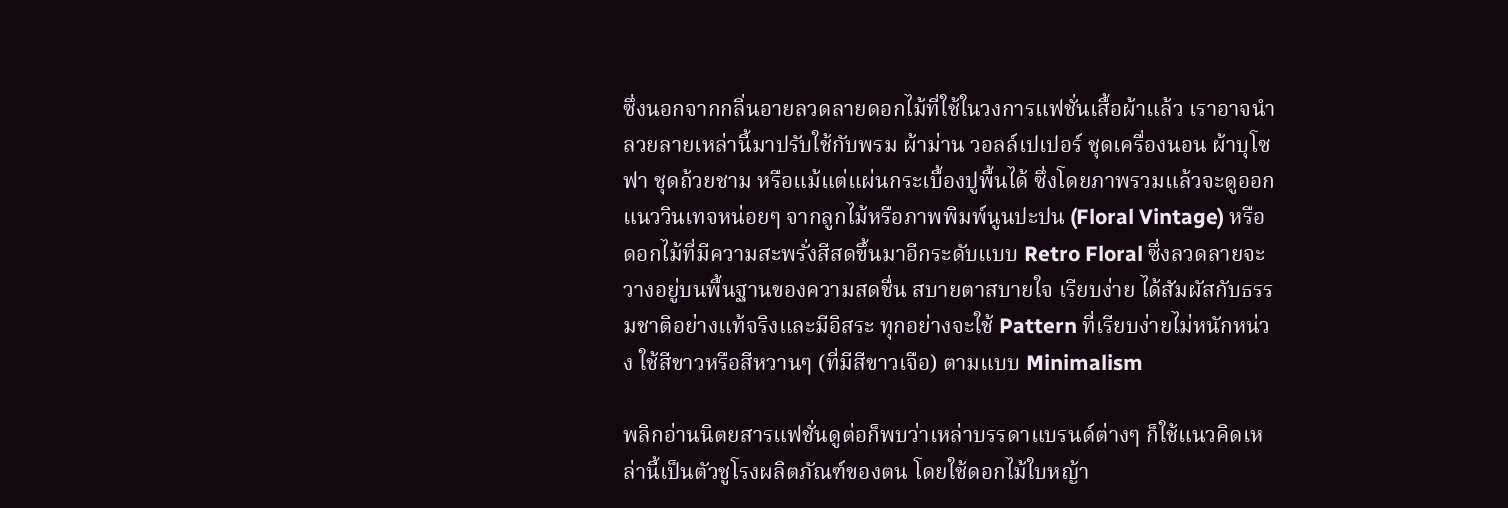ซึ่งนอกจากกลิ่นอายลวดลายดอกไม้ที่ใช้ในวงการแฟชั่นเสื้อผ้าแล้ว เราอาจนำลวยลายเหล่านี้มาปรับใช้กับพรม ผ้าม่าน วอลล์เปเปอร์ ชุดเครื่องนอน ผ้าบุโซฟา ชุดถ้วยชาม หรือแม้แต่แผ่นกระเบื้องปูพื้นได้ ซึ่งโดยภาพรวมแล้วจะดูออกแนววินเทจหน่อยๆ จากลูกไม้หรือภาพพิมพ์นูนปะปน (Floral Vintage) หรือดอกไม้ที่มีความสะพรั่งสีสดขึ้นมาอีกระดับแบบ Retro Floral ซึ่งลวดลายจะวางอยู่บนพื้นฐานของความสดชื่น สบายตาสบายใจ เรียบง่าย ได้สัมผัสกับธรรมชาติอย่างแท้จริงและมีอิสระ ทุกอย่างจะใช้ Pattern ที่เรียบง่ายไม่หนักหน่วง ใช้สีขาวหรือสีหวานๆ (ที่มีสีขาวเจือ) ตามแบบ Minimalism

พลิกอ่านนิตยสารแฟชั่นดูต่อก็พบว่าเหล่าบรรดาแบรนด์ต่างๆ ก็ใช้แนวคิดเหล่านี้เป็นตัวชูโรงผลิตภัณฑ์ของตน โดยใช้ดอกไม้ใบหญ้า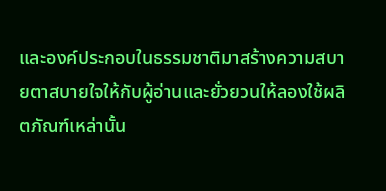และองค์ประกอบในธรรมชาติมาสร้างความสบายตาสบายใจให้กับผู้อ่านและยั่วยวนให้ลองใช้ผลิตภัณฑ์เหล่านั้น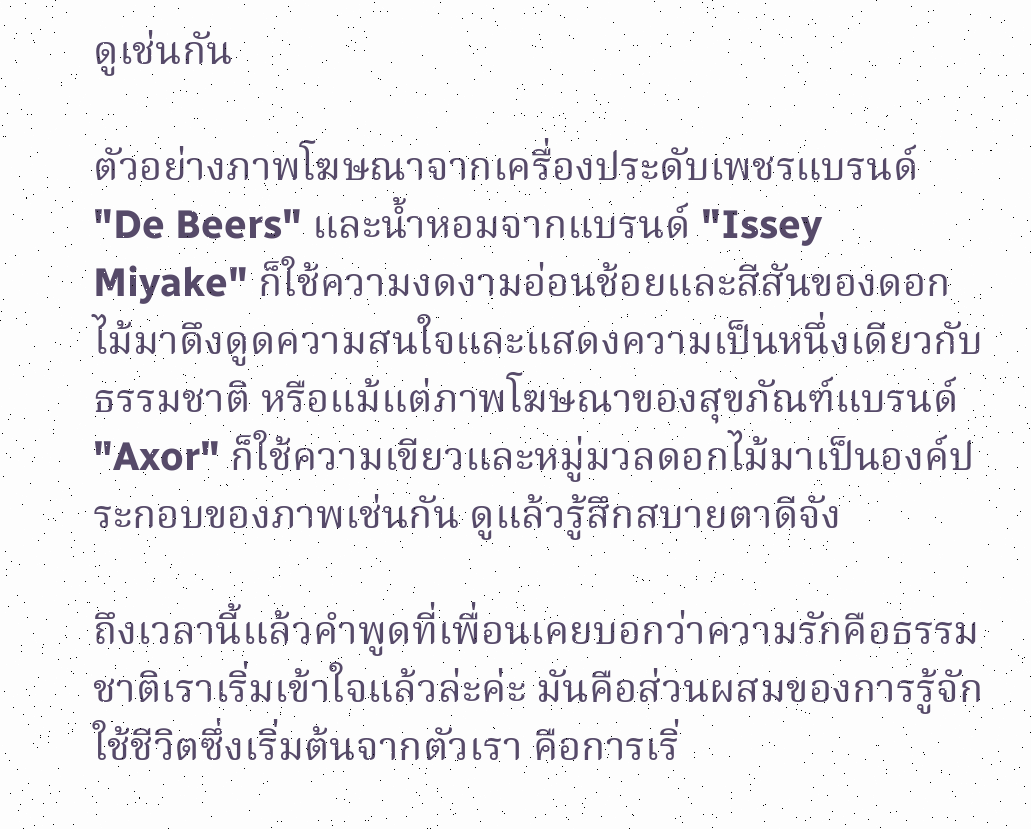ดูเช่นกัน

ตัวอย่างภาพโฆษณาจากเครื่องประดับเพชรแบรนด์ "De Beers" และน้ำหอมจากแบรนด์ "Issey Miyake" ก็ใช้ความงดงามอ่อนช้อยและสีสันของดอกไม้มาดึงดูดความสนใจและแสดงความเป็นหนึ่งเดียวกับธรรมชาติ หรือแม้แต่ภาพโฆษณาของสุขภัณฑ์แบรนด์ "Axor" ก็ใช้ความเขียวและหมู่มวลดอกไม้มาเป็นองค์ประกอบของภาพเช่นกัน ดูแล้วรู้สึกสบายตาดีจัง

ถึงเวลานี้แล้วคำพูดที่เพื่อนเคยบอกว่าความรักคือธรรมชาติเราเริ่มเข้าใจแล้วล่ะค่ะ มันคือส่วนผสมของการรู้จักใช้ชีวิตซึ่งเริ่มต้นจากตัวเรา คือการเริ่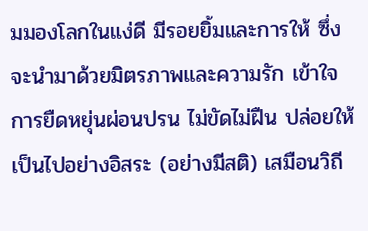มมองโลกในแง่ดี มีรอยยิ้มและการให้ ซึ่งจะนำมาด้วยมิตรภาพและความรัก เข้าใจการยืดหยุ่นผ่อนปรน ไม่ขัดไม่ฝืน ปล่อยให้เป็นไปอย่างอิสระ (อย่างมีสติ) เสมือนวิถี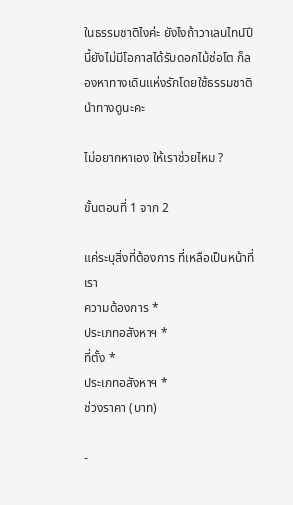ในธรรมชาติไงค่ะ ยังไงถ้าวาเลนไทน์ปีนี้ยังไม่มีโอกาสได้รับดอกไม้ช่อโต ก็ลองหาทางเดินแห่งรักโดยใช้ธรรมชาตินำทางดูนะคะ

ไม่อยากหาเอง ให้เราช่วยไหม ?

ขั้นตอนที่ 1 จาก 2

แค่ระบุสิ่งที่ต้องการ ที่เหลือเป็นหน้าที่เรา
ความต้องการ *
ประเภทอสังหาฯ *
ที่ตั้ง *
ประเภทอสังหาฯ *
ช่วงราคา (บาท)

-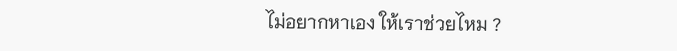ไม่อยากหาเอง ให้เราช่วยไหม ?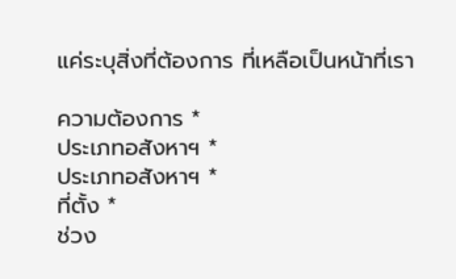แค่ระบุสิ่งที่ต้องการ ที่เหลือเป็นหน้าที่เรา

ความต้องการ *
ประเภทอสังหาฯ *
ประเภทอสังหาฯ *
ที่ตั้ง *
ช่วง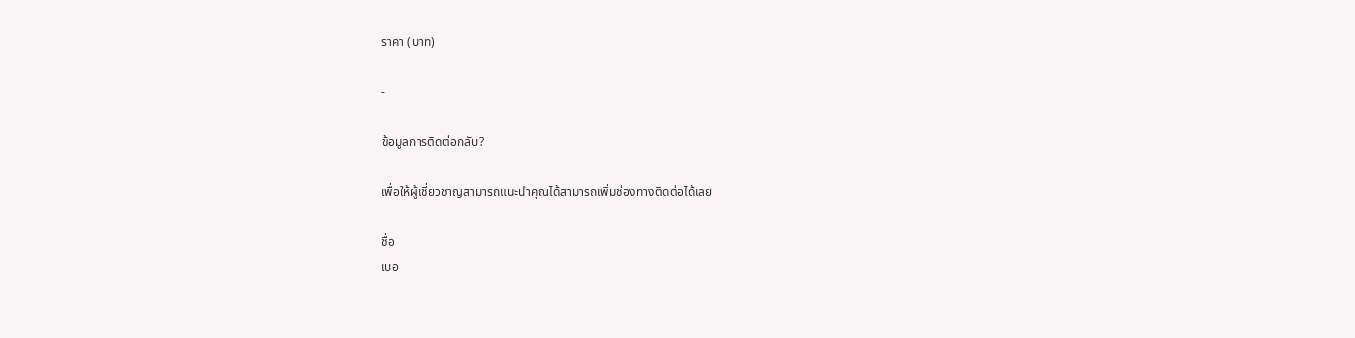ราคา (บาท)

-

ข้อมูลการติดต่อกลับ?

เพื่อให้ผู้เชี่ยวชาญสามารถแนะนำคุณได้สามารถเพิ่มช่องทางติดต่อได้เลย

ชื่อ
เบอ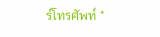ร์โทรศัพท์ *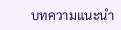บทความแนะนำ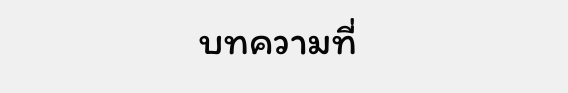บทความที่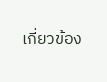เกี่ยวข้อง